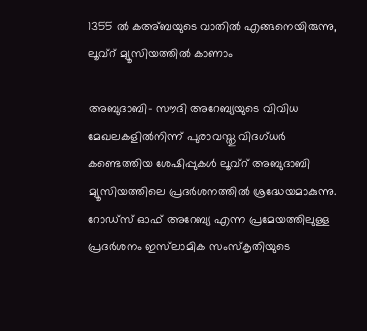1355 ല്‍ കഅ്ബയുടെ വാതില്‍ എങ്ങനെയിരുന്നു, ലൂവ്റ് മ്യൂസിയത്തില്‍ കാണാം

അബുദാബി- സൗദി അറേബ്യയുടെ വിവിധ മേഖലകളില്‍നിന്ന് പുരാവസ്തു വിദഗ്ധര്‍ കണ്ടെത്തിയ ശേഷിപ്പുകള്‍ ലൂവ്‌റ് അബുദാബി മ്യൂസിയത്തിലെ പ്രദര്‍ശനത്തില്‍ ശ്രദ്ധേയമാകുന്നു. റോഡ്‌സ് ഓഫ് അറേബ്യ എന്ന പ്രമേയത്തിലുള്ള പ്രദര്‍ശനം ഇസ്‌ലാമിക സംസ്‌കൃതിയുടെ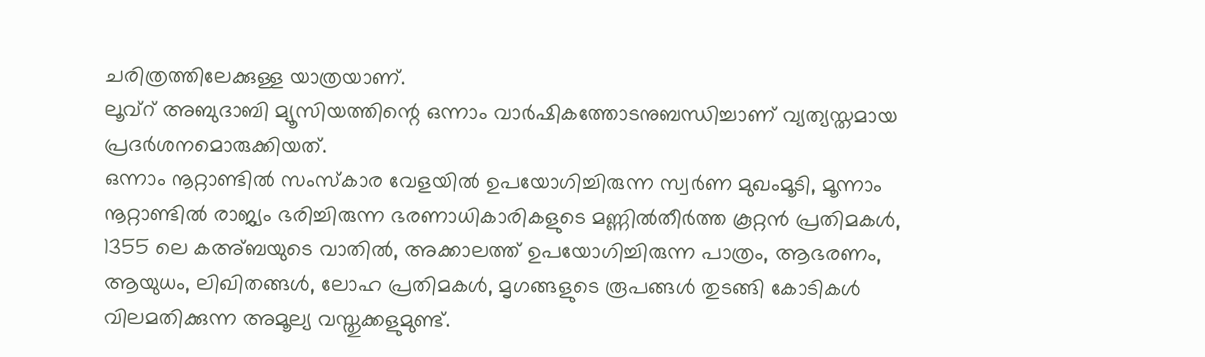ചരിത്രത്തിലേക്കുള്ള യാത്രയാണ്.
ലൂവ്‌റ് അബുദാബി മ്യൂസിയത്തിന്റെ ഒന്നാം വാര്‍ഷികത്തോടനുബന്ധിച്ചാണ് വ്യത്യസ്തമായ പ്രദര്‍ശനമൊരുക്കിയത്.
ഒന്നാം നൂറ്റാണ്ടില്‍ സംസ്‌കാര വേളയില്‍ ഉപയോഗിച്ചിരുന്ന സ്വര്‍ണ മുഖംമൂടി, മൂന്നാം നൂറ്റാണ്ടില്‍ രാജ്യം ഭരിച്ചിരുന്ന ഭരണാധികാരികളുടെ മണ്ണില്‍തീര്‍ത്ത കൂറ്റന്‍ പ്രതിമകള്‍, 1355 ലെ കഅ്ബയുടെ വാതില്‍, അക്കാലത്ത് ഉപയോഗിച്ചിരുന്ന പാത്രം, ആഭരണം, ആയുധം, ലിഖിതങ്ങള്‍, ലോഹ പ്രതിമകള്‍, മൃഗങ്ങളുടെ രൂപങ്ങള്‍ തുടങ്ങി കോടികള്‍ വിലമതിക്കുന്ന അമൂല്യ വസ്തുക്കളുമുണ്ട്.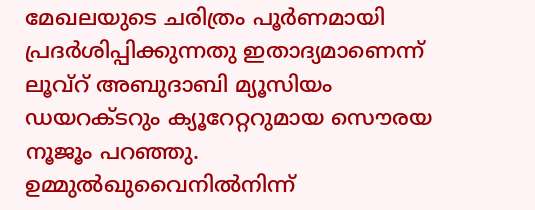മേഖലയുടെ ചരിത്രം പൂര്‍ണമായി പ്രദര്‍ശിപ്പിക്കുന്നതു ഇതാദ്യമാണെന്ന്  ലൂവ്‌റ് അബുദാബി മ്യൂസിയം ഡയറക്ടറും ക്യൂറേറ്ററുമായ സൌരയ നൂജൂം പറഞ്ഞു. ഉമ്മുല്‍ഖുവൈനില്‍നിന്ന്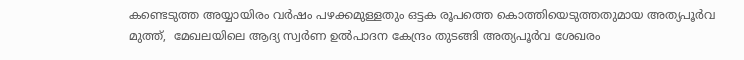കണ്ടെടുത്ത അയ്യായിരം വര്‍ഷം പഴക്കമുള്ളതും ഒട്ടക രൂപത്തെ കൊത്തിയെടുത്തതുമായ അത്യപൂര്‍വ മുത്ത്,  മേഖലയിലെ ആദ്യ സ്വര്‍ണ ഉല്‍പാദന കേന്ദ്രം തുടങ്ങി അത്യപൂര്‍വ ശേഖരം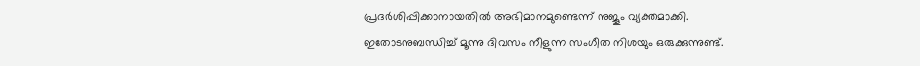പ്രദര്‍ശിപ്പിക്കാനായതില്‍ അഭിമാനമുണ്ടെന്ന് നുജൂം വ്യക്തമാക്കി.
ഇതോടനുബന്ധിച്ച് മൂന്നു ദിവസം നീളുന്ന സംഗീത നിശയും ഒരുക്കുന്നുണ്ട്.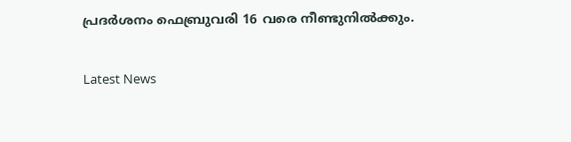പ്രദര്‍ശനം ഫെബ്രുവരി 16 വരെ നീണ്ടുനില്‍ക്കും.

Latest News